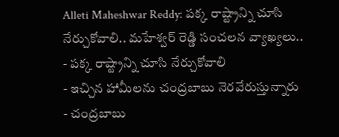Alleti Maheshwar Reddy: పక్క రాష్ట్రాన్ని చూసి నేర్చుకోవాలి.. మహేశ్వర్ రెడ్డి సంచలన వ్యాఖ్యలు..
- పక్క రాష్ట్రాన్ని చూసి నేర్చుకోవాలి
- ఇచ్చిన హామీలను చంద్రబాబు నెరవేరుస్తున్నారు
- చంద్రబాబు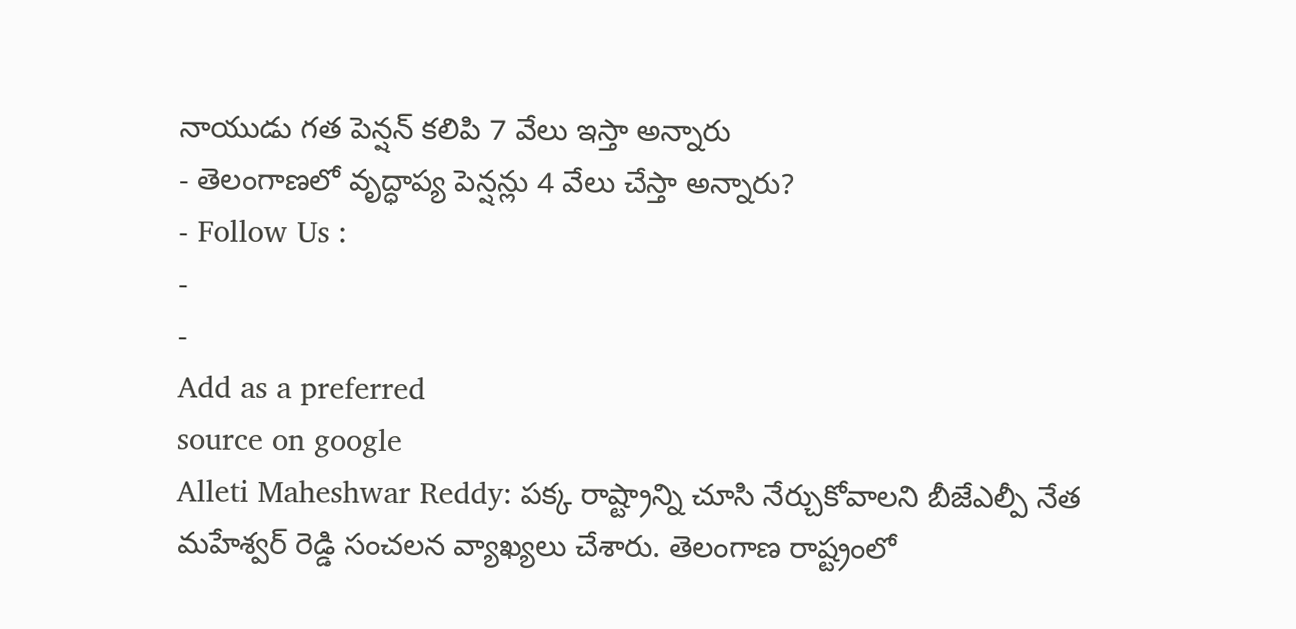నాయుడు గత పెన్షన్ కలిపి 7 వేలు ఇస్తా అన్నారు
- తెలంగాణలో వృద్ధాప్య పెన్షన్లు 4 వేలు చేస్తా అన్నారు?
- Follow Us :
-
-
Add as a preferred
source on google
Alleti Maheshwar Reddy: పక్క రాష్ట్రాన్ని చూసి నేర్చుకోవాలని బీజేఎల్పీ నేత మహేశ్వర్ రెడ్డి సంచలన వ్యాఖ్యలు చేశారు. తెలంగాణ రాష్ట్రంలో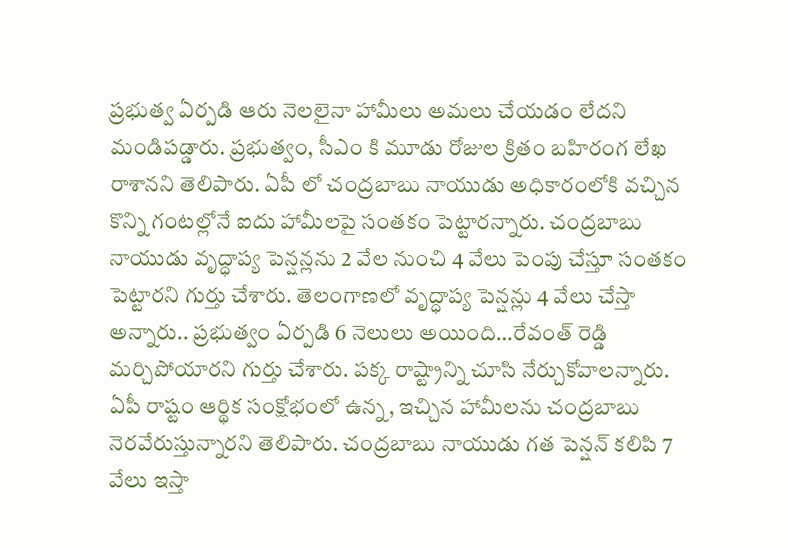ప్రభుత్వ ఏర్పడి ఆరు నెలలైనా హామీలు అమలు చేయడం లేదని మండిపడ్డారు. ప్రభుత్వం, సీఎం కి మూడు రోజుల క్రితం బహిరంగ లేఖ రాశానని తెలిపారు. ఏపీ లో చంద్రబాబు నాయుడు అధికారంలోకి వచ్చిన కొన్ని గంటల్లోనే ఐదు హామీలపై సంతకం పెట్టారన్నారు. చంద్రబాబు నాయుడు వృద్ధాప్య పెన్షన్లను 2 వేల నుంచి 4 వేలు పెంపు చేస్తూ సంతకం పెట్టారని గుర్తు చేశారు. తెలంగాణలో వృద్ధాప్య పెన్షన్లు 4 వేలు చేస్తా అన్నారు.. ప్రభుత్వం ఏర్పడి 6 నెలులు అయింది…రేవంత్ రెడ్డి మర్చిపోయారని గుర్తు చేశారు. పక్క రాష్ట్రాన్ని చూసి నేర్చుకోవాలన్నారు. ఏపీ రాష్టం ఆర్థిక సంక్షోభంలో ఉన్న, ఇచ్చిన హామీలను చంద్రబాబు నెరవేరుస్తున్నారని తెలిపారు. చంద్రబాబు నాయుడు గత పెన్షన్ కలిపి 7 వేలు ఇస్తా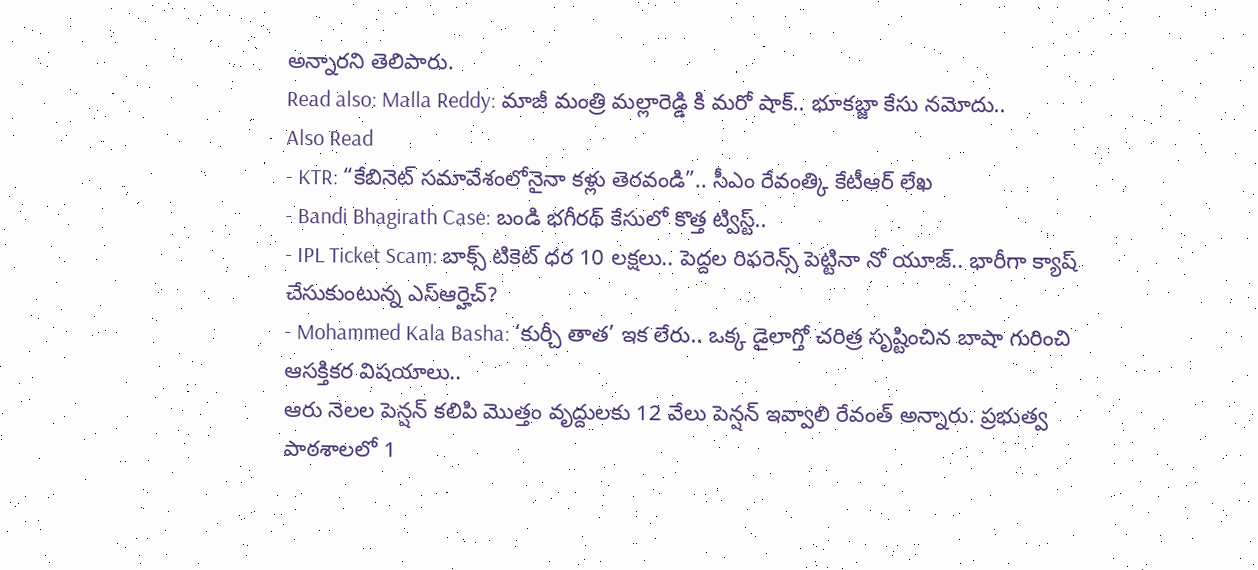అన్నారని తెలిపారు.
Read also: Malla Reddy: మాజీ మంత్రి మల్లారెడ్డి కి మరో షాక్.. భూకబ్జా కేసు నమోదు..
Also Read
- KTR: “కేబినెట్ సమావేశంలోనైనా కళ్లు తెరవండి”.. సీఎం రేవంత్కి కేటీఆర్ లేఖ
- Bandi Bhagirath Case: బండి భగీరథ్ కేసులో కొత్త ట్విస్ట్..
- IPL Ticket Scam: బాక్స్ టికెట్ ధర 10 లక్షలు.. పెద్దల రిఫరెన్స్ పెట్టినా నో యూజ్.. భారీగా క్యాష్ చేసుకుంటున్న ఎస్ఆర్హెచ్?
- Mohammed Kala Basha: ‘కుర్చీ తాత’ ఇక లేరు.. ఒక్క డైలాగ్తో చరిత్ర సృష్టించిన బాషా గురించి ఆసక్తికర విషయాలు..
ఆరు నెలల పెన్షన్ కలిపి మొత్తం వృద్దులకు 12 వేలు పెన్షన్ ఇవ్వాలి రేవంత్ అన్నారు. ప్రభుత్వ పాఠశాలలో 1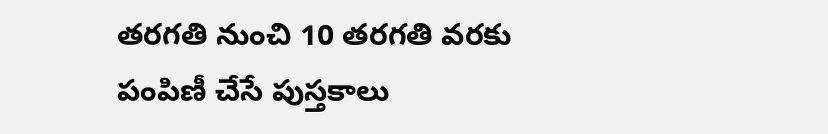తరగతి నుంచి 10 తరగతి వరకు పంపిణీ చేసే పుస్తకాలు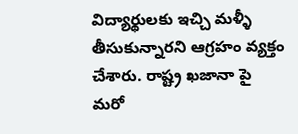విద్యార్థులకు ఇచ్చి మళ్ళీ తీసుకున్నారని ఆగ్రహం వ్యక్తం చేశారు. రాష్ట్ర ఖజానా పై మరో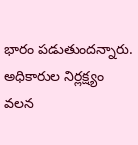భారం పడుతుందన్నారు. అధికారుల నిర్లక్ష్యం వలన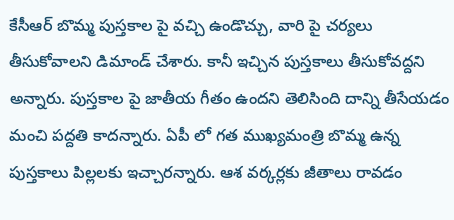కేసీఆర్ బొమ్మ పుస్తకాల పై వచ్చి ఉండొచ్చు, వారి పై చర్యలు తీసుకోవాలని డిమాండ్ చేశారు. కానీ ఇచ్చిన పుస్తకాలు తీసుకోవద్దని అన్నారు. పుస్తకాల పై జాతీయ గీతం ఉందని తెలిసింది దాన్ని తీసేయడం మంచి పద్దతి కాదన్నారు. ఏపీ లో గత ముఖ్యమంత్రి బొమ్మ ఉన్న పుస్తకాలు పిల్లలకు ఇచ్చారన్నారు. ఆశ వర్కర్లకు జీతాలు రావడం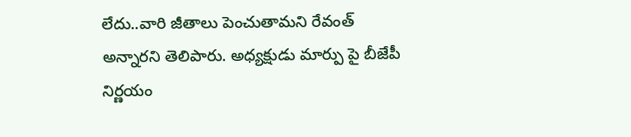లేదు..వారి జీతాలు పెంచుతామని రేవంత్ అన్నారని తెలిపారు. అధ్యక్షుడు మార్పు పై బీజేపీ నిర్ణయం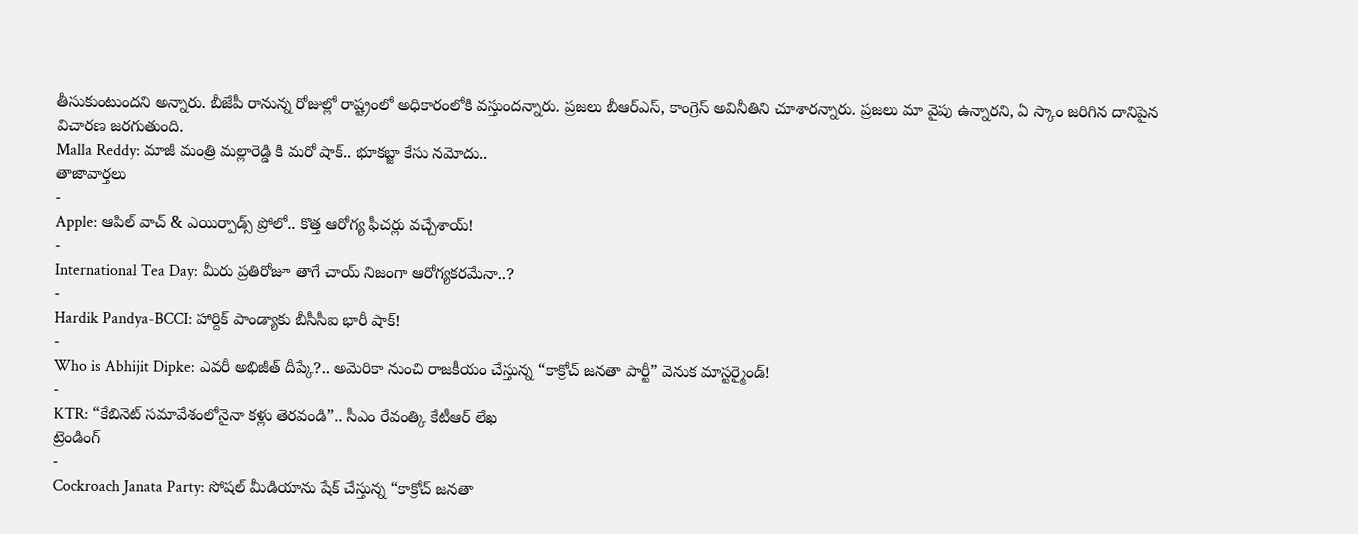తీసుకుంటుందని అన్నారు. బీజేపీ రానున్న రోజుల్లో రాష్ట్రంలో అధికారంలోకి వస్తుందన్నారు. ప్రజలు బీఆర్ఎస్, కాంగ్రెస్ అవినీతిని చూశారన్నారు. ప్రజలు మా వైపు ఉన్నారని, ఏ స్కాం జరిగిన దానిపైన విచారణ జరగుతుంది.
Malla Reddy: మాజీ మంత్రి మల్లారెడ్డి కి మరో షాక్.. భూకబ్జా కేసు నమోదు..
తాజావార్తలు
-
Apple: ఆపిల్ వాచ్ & ఎయిర్పాడ్స్ ప్రోలో.. కొత్త ఆరోగ్య ఫీచర్లు వచ్చేశాయ్!
-
International Tea Day: మీరు ప్రతిరోజూ తాగే చాయ్ నిజంగా ఆరోగ్యకరమేనా..?
-
Hardik Pandya-BCCI: హార్దిక్ పాండ్యాకు బీసీసీఐ భారీ షాక్!
-
Who is Abhijit Dipke: ఎవరీ అభిజీత్ దీప్కే?.. అమెరికా నుంచి రాజకీయం చేస్తున్న “కాక్రోచ్ జనతా పార్టీ” వెనుక మాస్టర్మైండ్!
-
KTR: “కేబినెట్ సమావేశంలోనైనా కళ్లు తెరవండి”.. సీఎం రేవంత్కి కేటీఆర్ లేఖ
ట్రెండింగ్
-
Cockroach Janata Party: సోషల్ మీడియాను షేక్ చేస్తున్న “కాక్రోచ్ జనతా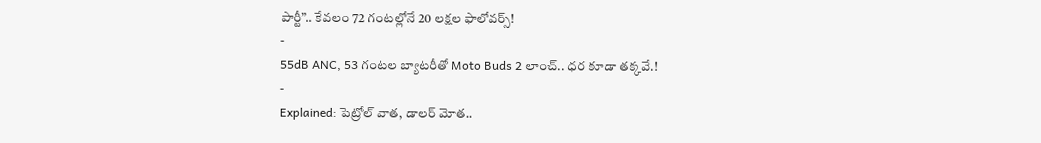పార్టీ”.. కేవలం 72 గంటల్లోనే 20 లక్షల ఫాలోవర్స్!
-
55dB ANC, 53 గంటల బ్యాటరీతో Moto Buds 2 లాంచ్.. ధర కూడా తక్కవే.!
-
Explained: పెట్రోల్ వాత, డాలర్ మోత..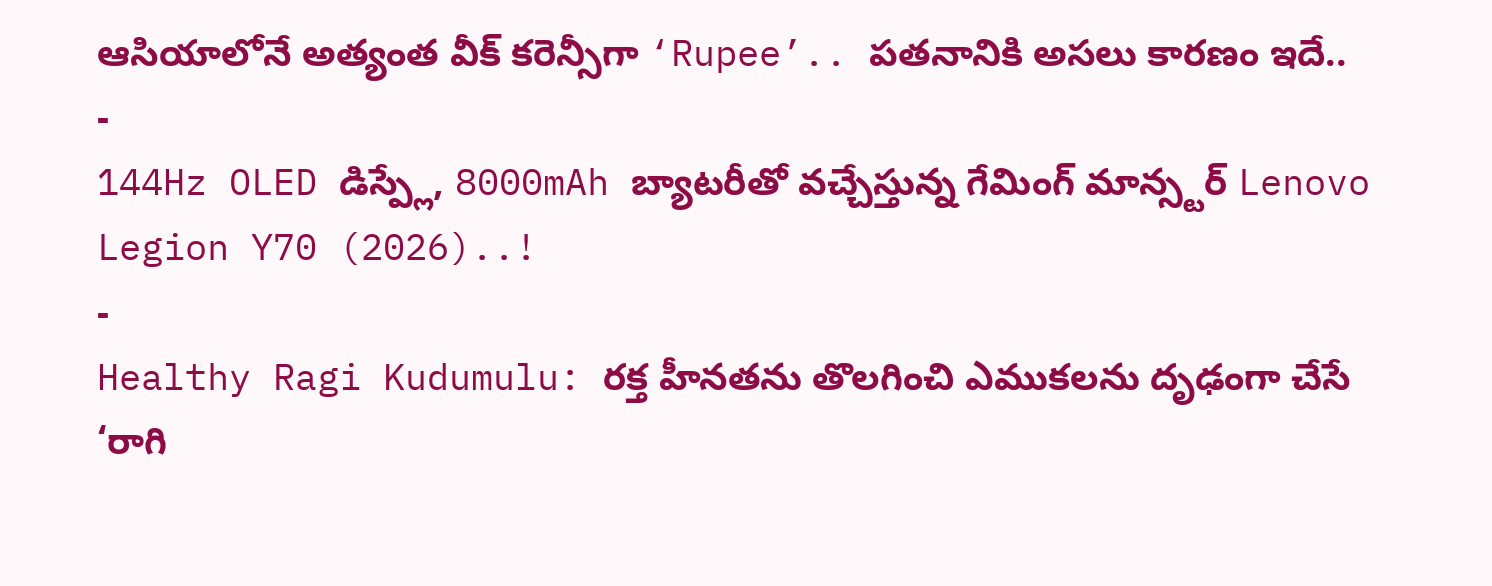ఆసియాలోనే అత్యంత వీక్ కరెన్సీగా ‘Rupee’.. పతనానికి అసలు కారణం ఇదే..
-
144Hz OLED డిస్ప్లే, 8000mAh బ్యాటరీతో వచ్చేస్తున్న గేమింగ్ మాన్స్టర్ Lenovo Legion Y70 (2026)..!
-
Healthy Ragi Kudumulu: రక్త హీనతను తొలగించి ఎముకలను దృఢంగా చేసే ‘రాగి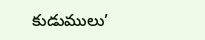కుడుములు’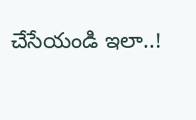చేసేయండి ఇలా..!